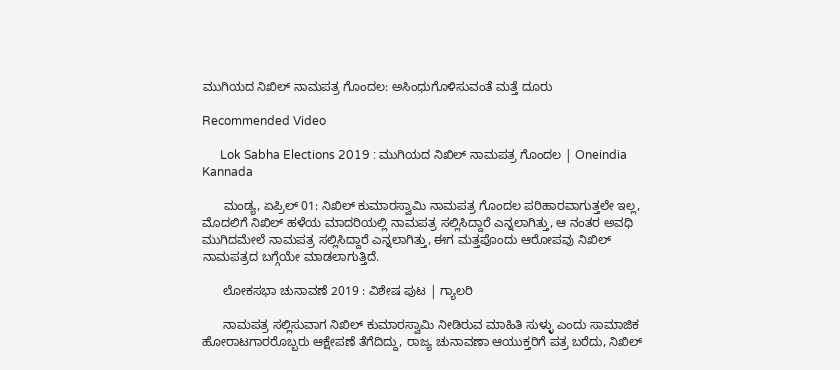ಮುಗಿಯದ ನಿಖಿಲ್ ನಾಮಪತ್ರ ಗೊಂದಲ: ಅಸಿಂಧುಗೊಳಿಸುವಂತೆ ಮತ್ತೆ ದೂರು

Recommended Video

      Lok Sabha Elections 2019 : ಮುಗಿಯದ ನಿಖಿಲ್ ನಾಮಪತ್ರ ಗೊಂದಲ | Oneindia Kannada

      ಮಂಡ್ಯ, ಏಪ್ರಿಲ್ 01: ನಿಖಿಲ್ ಕುಮಾರಸ್ವಾಮಿ ನಾಮಪತ್ರ ಗೊಂದಲ ಪರಿಹಾರವಾಗುತ್ತಲೇ ಇಲ್ಲ, ಮೊದಲಿಗೆ ನಿಖಿಲ್ ಹಳೆಯ ಮಾದರಿಯಲ್ಲಿ ನಾಮಪತ್ರ ಸಲ್ಲಿಸಿದ್ದಾರೆ ಎನ್ನಲಾಗಿತ್ತು, ಆ ನಂತರ ಅವಧಿ ಮುಗಿದಮೇಲೆ ನಾಮಪತ್ರ ಸಲ್ಲಿಸಿದ್ದಾರೆ ಎನ್ನಲಾಗಿತ್ತು, ಈಗ ಮತ್ತಪೊಂದು ಆರೋಪವು ನಿಖಿಲ್ ನಾಮಪತ್ರದ ಬಗ್ಗೆಯೇ ಮಾಡಲಾಗುತ್ತಿದೆ.

      ಲೋಕಸಭಾ ಚುನಾವಣೆ 2019 : ವಿಶೇಷ ಪುಟ | ಗ್ಯಾಲರಿ

      ನಾಮಪತ್ರ ಸಲ್ಲಿಸುವಾಗ ನಿಖಿಲ್ ಕುಮಾರಸ್ವಾಮಿ ನೀಡಿರುವ ಮಾಹಿತಿ ಸುಳ್ಳು ಎಂದು ಸಾಮಾಜಿಕ ಹೋರಾಟಗಾರರೊಬ್ಬರು ಆಕ್ಷೇಪಣೆ ತೆಗೆದಿದ್ದು, ರಾಜ್ಯ ಚುನಾವಣಾ ಆಯುಕ್ತರಿಗೆ ಪತ್ರ ಬರೆದು, ನಿಖಿಲ್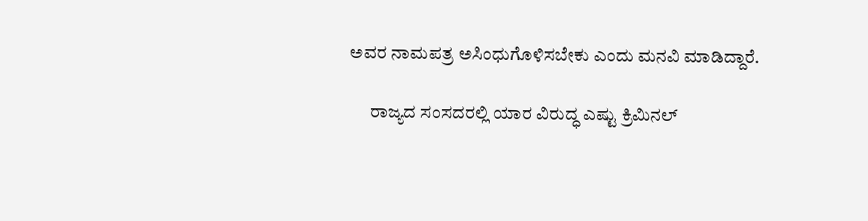ಅವರ ನಾಮಪತ್ರ ಅಸಿಂಧುಗೊಳಿಸಬೇಕು ಎಂದು ಮನವಿ ಮಾಡಿದ್ದಾರೆ.

      ರಾಜ್ಯದ ಸಂಸದರಲ್ಲಿ ಯಾರ ವಿರುದ್ಧ ಎಷ್ಟು ಕ್ರಿಮಿನಲ್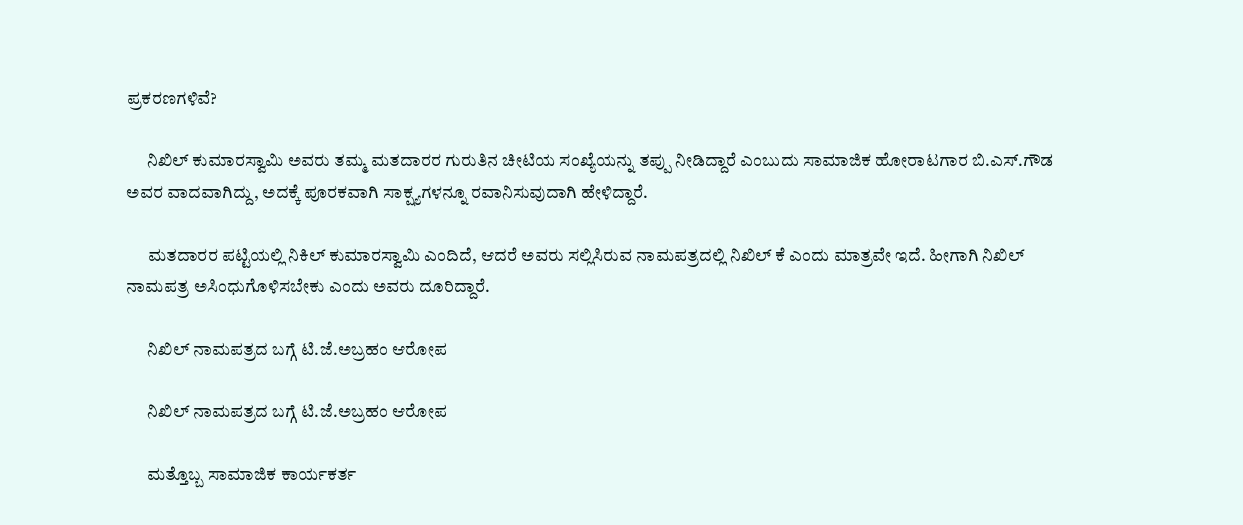ಪ್ರಕರಣಗಳಿವೆ?

      ನಿಖಿಲ್ ಕುಮಾರಸ್ವಾಮಿ ಅವರು ತಮ್ಮ ಮತದಾರರ ಗುರುತಿನ ಚೀಟಿಯ ಸಂಖ್ಯೆಯನ್ನು ತಪ್ಪು ನೀಡಿದ್ದಾರೆ ಎಂಬುದು ಸಾಮಾಜಿಕ ಹೋರಾಟಗಾರ ಬಿ.ಎಸ್.ಗೌಡ ಅವರ ವಾದವಾಗಿದ್ದು, ಅದಕ್ಕೆ ಪೂರಕವಾಗಿ ಸಾಕ್ಷ್ಯಗಳನ್ನೂ ರವಾನಿಸುವುದಾಗಿ ಹೇಳಿದ್ದಾರೆ.

      ಮತದಾರರ ಪಟ್ಟಿಯಲ್ಲಿ ನಿಕಿಲ್ ಕುಮಾರಸ್ವಾಮಿ ಎಂದಿದೆ, ಆದರೆ ಅವರು ಸಲ್ಲಿಸಿರುವ ನಾಮಪತ್ರದಲ್ಲಿ ನಿಖಿಲ್ ಕೆ ಎಂದು ಮಾತ್ರವೇ ಇದೆ. ಹೀಗಾಗಿ ನಿಖಿಲ್ ನಾಮಪತ್ರ ಅಸಿಂಧುಗೊಳಿಸಬೇಕು ಎಂದು ಅವರು ದೂರಿದ್ದಾರೆ.

      ನಿಖಿಲ್ ನಾಮಪತ್ರದ ಬಗ್ಗೆ ಟಿ.ಜೆ.ಅಬ್ರಹಂ ಆರೋಪ

      ನಿಖಿಲ್ ನಾಮಪತ್ರದ ಬಗ್ಗೆ ಟಿ.ಜೆ.ಅಬ್ರಹಂ ಆರೋಪ

      ಮತ್ತೊಬ್ಬ ಸಾಮಾಜಿಕ ಕಾರ್ಯಕರ್ತ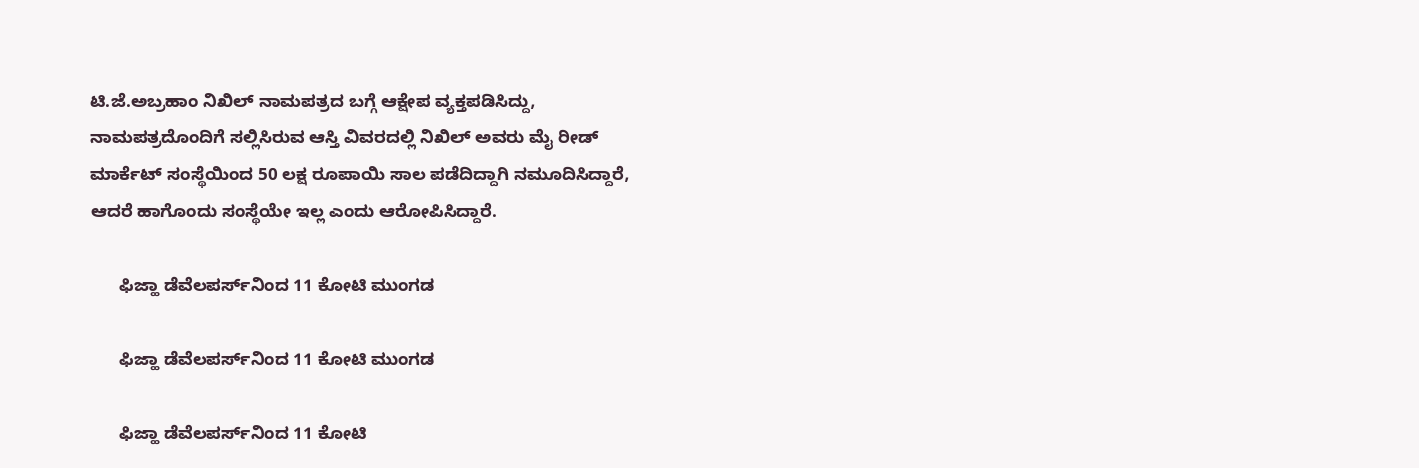ಟಿ.ಜೆ.ಅಬ್ರಹಾಂ ನಿಖಿಲ್ ನಾಮಪತ್ರದ ಬಗ್ಗೆ ಆಕ್ಷೇಪ ವ್ಯಕ್ತಪಡಿಸಿದ್ದು, ನಾಮಪತ್ರದೊಂದಿಗೆ ಸಲ್ಲಿಸಿರುವ ಆಸ್ತಿ ವಿವರದಲ್ಲಿ ನಿಖಿಲ್ ಅವರು ಮೈ ರೀಡ್ ಮಾರ್ಕೆಟ್ ಸಂಸ್ಥೆಯಿಂದ 50 ಲಕ್ಷ ರೂಪಾಯಿ ಸಾಲ ಪಡೆದಿದ್ದಾಗಿ ನಮೂದಿಸಿದ್ದಾರೆ, ಆದರೆ ಹಾಗೊಂದು ಸಂಸ್ಥೆಯೇ ಇಲ್ಲ ಎಂದು ಆರೋಪಿಸಿದ್ದಾರೆ.

      ಫಿಜ್ಹಾ ಡೆವೆಲಪರ್ಸ್‌ನಿಂದ 11 ಕೋಟಿ ಮುಂಗಡ

      ಫಿಜ್ಹಾ ಡೆವೆಲಪರ್ಸ್‌ನಿಂದ 11 ಕೋಟಿ ಮುಂಗಡ

      ಫಿಜ್ಹಾ ಡೆವೆಲಪರ್ಸ್‌ನಿಂದ 11 ಕೋಟಿ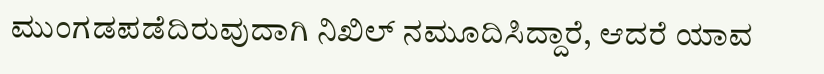ಮುಂಗಡಪಡೆದಿರುವುದಾಗಿ ನಿಖಿಲ್ ನಮೂದಿಸಿದ್ದಾರೆ, ಆದರೆ ಯಾವ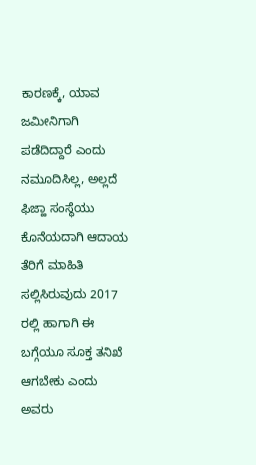ಕಾರಣಕ್ಕೆ, ಯಾವ ಜಮೀನಿಗಾಗಿ ಪಡೆದಿದ್ದಾರೆ ಎಂದು ನಮೂದಿಸಿಲ್ಲ, ಅಲ್ಲದೆ ಫಿಜ್ಹಾ ಸಂಸ್ಥೆಯು ಕೊನೆಯದಾಗಿ ಆದಾಯ ತೆರಿಗೆ ಮಾಹಿತಿ ಸಲ್ಲಿಸಿರುವುದು 2017 ರಲ್ಲಿ ಹಾಗಾಗಿ ಈ ಬಗ್ಗೆಯೂ ಸೂಕ್ತ ತನಿಖೆ ಆಗಬೇಕು ಎಂದು ಅವರು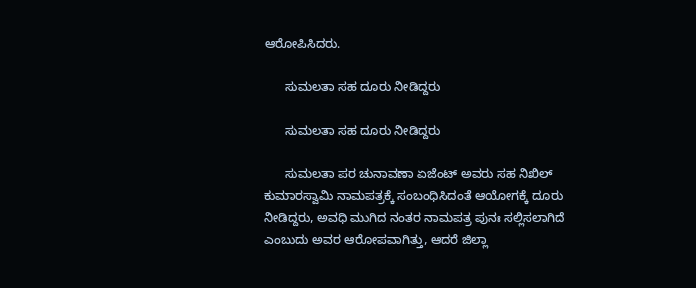ಆರೋಪಿಸಿದರು.

      ಸುಮಲತಾ ಸಹ ದೂರು ನೀಡಿದ್ದರು

      ಸುಮಲತಾ ಸಹ ದೂರು ನೀಡಿದ್ದರು

      ಸುಮಲತಾ ಪರ ಚುನಾವಣಾ ಏಜೆಂಟ್‌ ಅವರು ಸಹ ನಿಖಿಲ್ ಕುಮಾರಸ್ವಾಮಿ ನಾಮಪತ್ರಕ್ಕೆ ಸಂಬಂಧಿಸಿದಂತೆ ಆಯೋಗಕ್ಕೆ ದೂರು ನೀಡಿದ್ದರು, ಅವಧಿ ಮುಗಿದ ನಂತರ ನಾಮಪತ್ರ ಪುನಃ ಸಲ್ಲಿಸಲಾಗಿದೆ ಎಂಬುದು ಅವರ ಆರೋಪವಾಗಿತ್ತು, ಆದರೆ ಜಿಲ್ಲಾ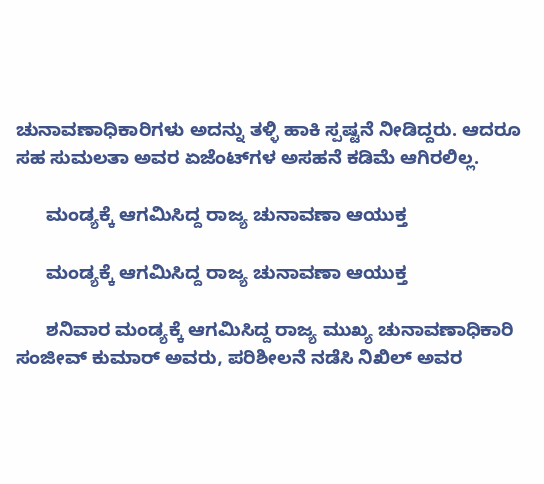ಚುನಾವಣಾಧಿಕಾರಿಗಳು ಅದನ್ನು ತಳ್ಳಿ ಹಾಕಿ ಸ್ಪಷ್ಟನೆ ನೀಡಿದ್ದರು. ಆದರೂ ಸಹ ಸುಮಲತಾ ಅವರ ಏಜೆಂಟ್‌ಗಳ ಅಸಹನೆ ಕಡಿಮೆ ಆಗಿರಲಿಲ್ಲ.

      ಮಂಡ್ಯಕ್ಕೆ ಆಗಮಿಸಿದ್ದ ರಾಜ್ಯ ಚುನಾವಣಾ ಆಯುಕ್ತ

      ಮಂಡ್ಯಕ್ಕೆ ಆಗಮಿಸಿದ್ದ ರಾಜ್ಯ ಚುನಾವಣಾ ಆಯುಕ್ತ

      ಶನಿವಾರ ಮಂಡ್ಯಕ್ಕೆ ಆಗಮಿಸಿದ್ದ ರಾಜ್ಯ ಮುಖ್ಯ ಚುನಾವಣಾಧಿಕಾರಿ ಸಂಜೀವ್ ಕುಮಾರ್ ಅವರು, ಪರಿಶೀಲನೆ ನಡೆಸಿ ನಿಖಿಲ್ ಅವರ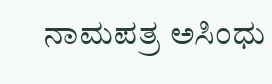ನಾಮಪತ್ರ ಅಸಿಂಧು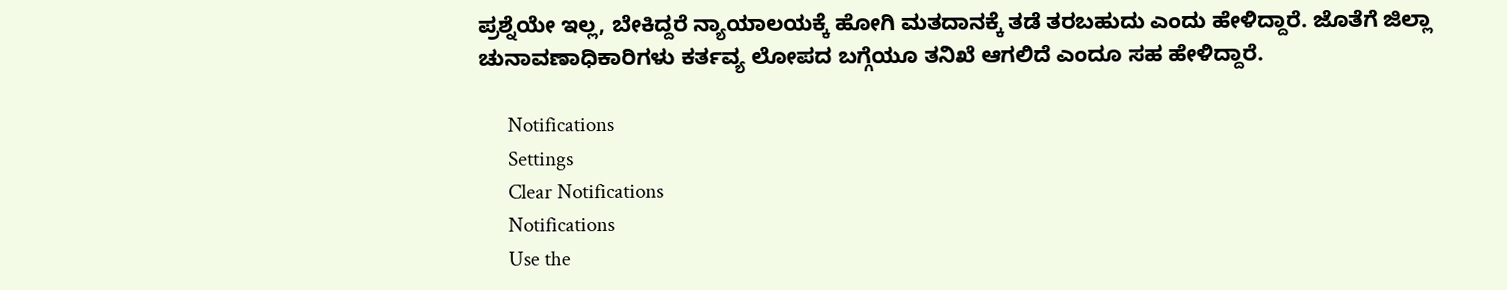ಪ್ರಶ್ನೆಯೇ ಇಲ್ಲ, ಬೇಕಿದ್ದರೆ ನ್ಯಾಯಾಲಯಕ್ಕೆ ಹೋಗಿ ಮತದಾನಕ್ಕೆ ತಡೆ ತರಬಹುದು ಎಂದು ಹೇಳಿದ್ದಾರೆ. ಜೊತೆಗೆ ಜಿಲ್ಲಾ ಚುನಾವಣಾಧಿಕಾರಿಗಳು ಕರ್ತವ್ಯ ಲೋಪದ ಬಗ್ಗೆಯೂ ತನಿಖೆ ಆಗಲಿದೆ ಎಂದೂ ಸಹ ಹೇಳಿದ್ದಾರೆ.

      Notifications
      Settings
      Clear Notifications
      Notifications
      Use the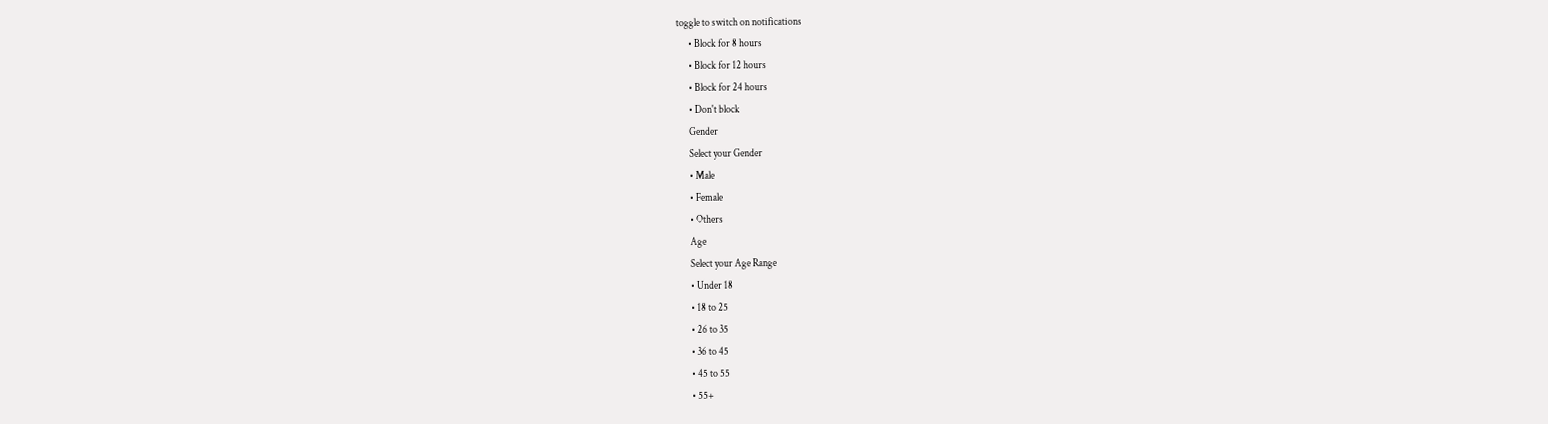toggle to switch on notifications
      • Block for 8 hours
      • Block for 12 hours
      • Block for 24 hours
      • Don't block
      Gender
      Select your Gender
      • Male
      • Female
      • Others
      Age
      Select your Age Range
      • Under 18
      • 18 to 25
      • 26 to 35
      • 36 to 45
      • 45 to 55
      • 55+